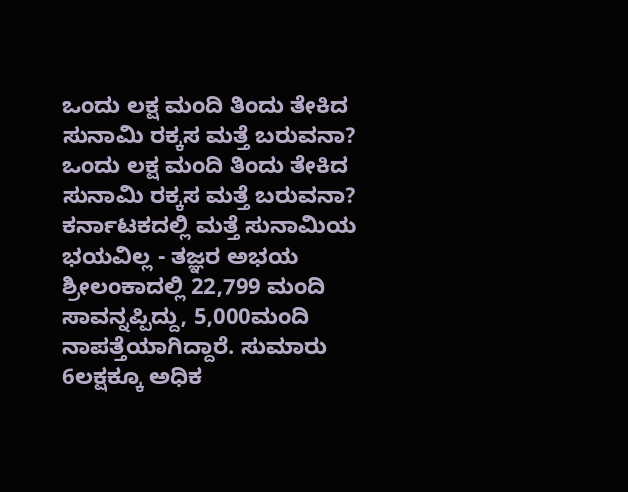ಒಂದು ಲಕ್ಷ ಮಂದಿ ತಿಂದು ತೇಕಿದ ಸುನಾಮಿ ರಕ್ಕಸ ಮತ್ತೆ ಬರುವನಾ?
ಒಂದು ಲಕ್ಷ ಮಂದಿ ತಿಂದು ತೇಕಿದ ಸುನಾಮಿ ರಕ್ಕಸ ಮತ್ತೆ ಬರುವನಾ?
ಕರ್ನಾಟಕದಲ್ಲಿ ಮತ್ತೆ ಸುನಾಮಿಯ ಭಯವಿಲ್ಲ - ತಜ್ಞರ ಅಭಯ
ಶ್ರೀಲಂಕಾದಲ್ಲಿ 22,799 ಮಂದಿ ಸಾವನ್ನಪ್ಪಿದ್ದು, 5,000ಮಂದಿ ನಾಪತ್ತೆಯಾಗಿದ್ದಾರೆ. ಸುಮಾರು 6ಲಕ್ಷಕ್ಕೂ ಅಧಿಕ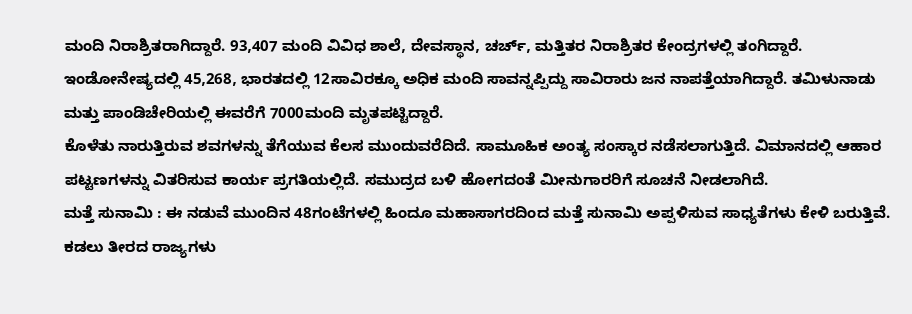ಮಂದಿ ನಿರಾಶ್ರಿತರಾಗಿದ್ದಾರೆ. 93,407 ಮಂದಿ ವಿವಿಧ ಶಾಲೆ, ದೇವಸ್ಥಾನ, ಚರ್ಚ್, ಮತ್ತಿತರ ನಿರಾಶ್ರಿತರ ಕೇಂದ್ರಗಳಲ್ಲಿ ತಂಗಿದ್ದಾರೆ. ಇಂಡೋನೇಷ್ಯದಲ್ಲಿ 45,268, ಭಾರತದಲ್ಲಿ 12ಸಾವಿರಕ್ಕೂ ಅಧಿಕ ಮಂದಿ ಸಾವನ್ನಪ್ಪಿದ್ದು ಸಾವಿರಾರು ಜನ ನಾಪತ್ತೆಯಾಗಿದ್ದಾರೆ. ತಮಿಳುನಾಡು ಮತ್ತು ಪಾಂಡಿಚೇರಿಯಲ್ಲಿ ಈವರೆಗೆ 7000ಮಂದಿ ಮೃತಪಟ್ಟಿದ್ದಾರೆ.
ಕೊಳೆತು ನಾರುತ್ತಿರುವ ಶವಗಳನ್ನು ತೆಗೆಯುವ ಕೆಲಸ ಮುಂದುವರೆದಿದೆ. ಸಾಮೂಹಿಕ ಅಂತ್ಯ ಸಂಸ್ಕಾರ ನಡೆಸಲಾಗುತ್ತಿದೆ. ವಿಮಾನದಲ್ಲಿ ಆಹಾರ ಪಟ್ಟಣಗಳನ್ನು ವಿತರಿಸುವ ಕಾರ್ಯ ಪ್ರಗತಿಯಲ್ಲಿದೆ. ಸಮುದ್ರದ ಬಳಿ ಹೋಗದಂತೆ ಮೀನುಗಾರರಿಗೆ ಸೂಚನೆ ನೀಡಲಾಗಿದೆ.
ಮತ್ತೆ ಸುನಾಮಿ : ಈ ನಡುವೆ ಮುಂದಿನ 48ಗಂಟೆಗಳಲ್ಲಿ ಹಿಂದೂ ಮಹಾಸಾಗರದಿಂದ ಮತ್ತೆ ಸುನಾಮಿ ಅಪ್ಪಳಿಸುವ ಸಾಧ್ಯತೆಗಳು ಕೇಳಿ ಬರುತ್ತಿವೆ. ಕಡಲು ತೀರದ ರಾಜ್ಯಗಳು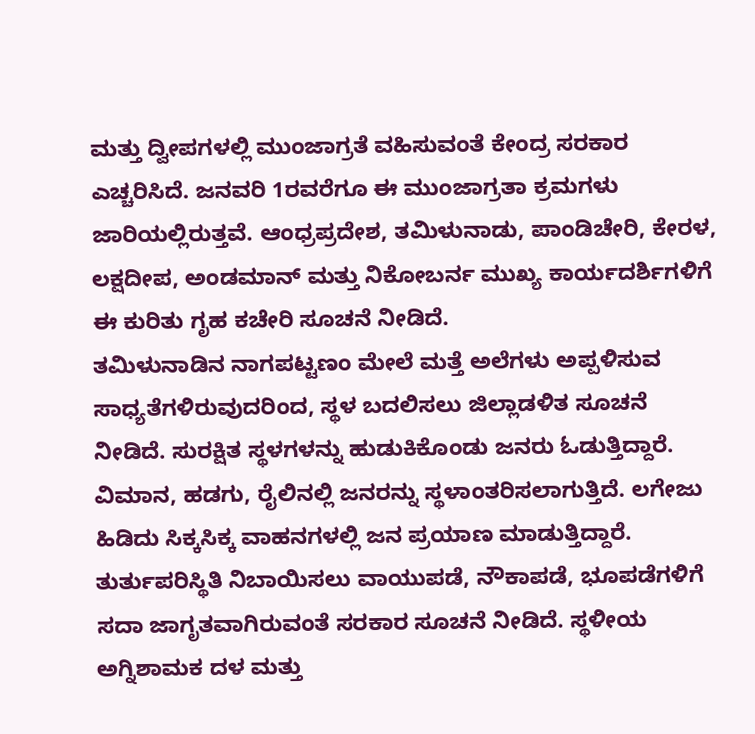ಮತ್ತು ದ್ವೀಪಗಳಲ್ಲಿ ಮುಂಜಾಗ್ರತೆ ವಹಿಸುವಂತೆ ಕೇಂದ್ರ ಸರಕಾರ ಎಚ್ಚರಿಸಿದೆ. ಜನವರಿ 1ರವರೆಗೂ ಈ ಮುಂಜಾಗ್ರತಾ ಕ್ರಮಗಳು ಜಾರಿಯಲ್ಲಿರುತ್ತವೆ. ಆಂಧ್ರಪ್ರದೇಶ, ತಮಿಳುನಾಡು, ಪಾಂಡಿಚೇರಿ, ಕೇರಳ, ಲಕ್ಷದೀಪ, ಅಂಡಮಾನ್ ಮತ್ತು ನಿಕೋಬರ್ನ ಮುಖ್ಯ ಕಾರ್ಯದರ್ಶಿಗಳಿಗೆ ಈ ಕುರಿತು ಗೃಹ ಕಚೇರಿ ಸೂಚನೆ ನೀಡಿದೆ.
ತಮಿಳುನಾಡಿನ ನಾಗಪಟ್ಟಣಂ ಮೇಲೆ ಮತ್ತೆ ಅಲೆಗಳು ಅಪ್ಪಳಿಸುವ ಸಾಧ್ಯತೆಗಳಿರುವುದರಿಂದ, ಸ್ಥಳ ಬದಲಿಸಲು ಜಿಲ್ಲಾಡಳಿತ ಸೂಚನೆ ನೀಡಿದೆ. ಸುರಕ್ಷಿತ ಸ್ಥಳಗಳನ್ನು ಹುಡುಕಿಕೊಂಡು ಜನರು ಓಡುತ್ತಿದ್ದಾರೆ. ವಿಮಾನ, ಹಡಗು, ರೈಲಿನಲ್ಲಿ ಜನರನ್ನು ಸ್ಥಳಾಂತರಿಸಲಾಗುತ್ತಿದೆ. ಲಗೇಜು ಹಿಡಿದು ಸಿಕ್ಕಸಿಕ್ಕ ವಾಹನಗಳಲ್ಲಿ ಜನ ಪ್ರಯಾಣ ಮಾಡುತ್ತಿದ್ದಾರೆ.
ತುರ್ತುಪರಿಸ್ಥಿತಿ ನಿಬಾಯಿಸಲು ವಾಯುಪಡೆ, ನೌಕಾಪಡೆ, ಭೂಪಡೆಗಳಿಗೆ ಸದಾ ಜಾಗೃತವಾಗಿರುವಂತೆ ಸರಕಾರ ಸೂಚನೆ ನೀಡಿದೆ. ಸ್ಥಳೀಯ ಅಗ್ನಿಶಾಮಕ ದಳ ಮತ್ತು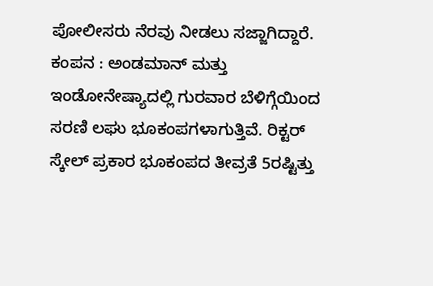ಪೋಲೀಸರು ನೆರವು ನೀಡಲು ಸಜ್ಜಾಗಿದ್ದಾರೆ.
ಕಂಪನ : ಅಂಡಮಾನ್ ಮತ್ತು ಇಂಡೋನೇಷ್ಯಾದಲ್ಲಿ ಗುರವಾರ ಬೆಳಿಗ್ಗೆಯಿಂದ ಸರಣಿ ಲಘು ಭೂಕಂಪಗಳಾಗುತ್ತಿವೆ. ರಿಕ್ಟರ್ ಸ್ಕೇಲ್ ಪ್ರಕಾರ ಭೂಕಂಪದ ತೀವ್ರತೆ 5ರಷ್ಟಿತ್ತು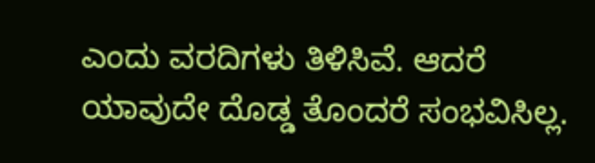ಎಂದು ವರದಿಗಳು ತಿಳಿಸಿವೆ. ಆದರೆ ಯಾವುದೇ ದೊಡ್ಡ ತೊಂದರೆ ಸಂಭವಿಸಿಲ್ಲ.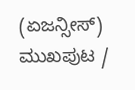(ಏಜನ್ಸೀಸ್)
ಮುಖಪುಟ /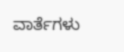ವಾರ್ತೆಗಳು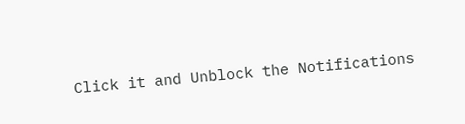Click it and Unblock the Notifications